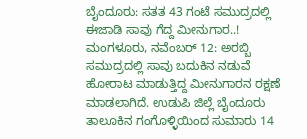ಬೈಂದೂರು: ಸತತ 43 ಗಂಟೆ ಸಮುದ್ರದಲ್ಲಿ ಈಜಾಡಿ ಸಾವು ಗೆದ್ದ ಮೀನುಗಾರ..!
ಮಂಗಳೂರು, ನವೆಂಬರ್ 12: ಅರಬ್ಬಿ ಸಮುದ್ರದಲ್ಲಿ ಸಾವು ಬದುಕಿನ ನಡುವೆ ಹೋರಾಟ ಮಾಡುತ್ತಿದ್ದ ಮೀನುಗಾರನ ರಕ್ಷಣೆ ಮಾಡಲಾಗಿದೆ. ಉಡುಪಿ ಜಿಲ್ಲೆ ಬೈಂದೂರು ತಾಲೂಕಿನ ಗಂಗೊಳ್ಳಿಯಿಂದ ಸುಮಾರು 14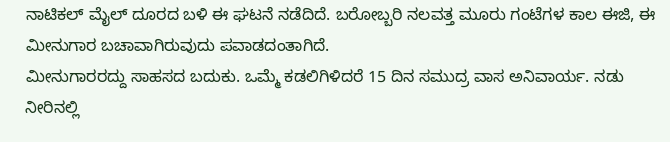ನಾಟಿಕಲ್ ಮೈಲ್ ದೂರದ ಬಳಿ ಈ ಘಟನೆ ನಡೆದಿದೆ. ಬರೋಬ್ಬರಿ ನಲವತ್ತ ಮೂರು ಗಂಟೆಗಳ ಕಾಲ ಈಜಿ, ಈ ಮೀನುಗಾರ ಬಚಾವಾಗಿರುವುದು ಪವಾಡದಂತಾಗಿದೆ.
ಮೀನುಗಾರರದ್ದು ಸಾಹಸದ ಬದುಕು. ಒಮ್ಮೆ ಕಡಲಿಗಿಳಿದರೆ 15 ದಿನ ಸಮುದ್ರ ವಾಸ ಅನಿವಾರ್ಯ. ನಡು ನೀರಿನಲ್ಲಿ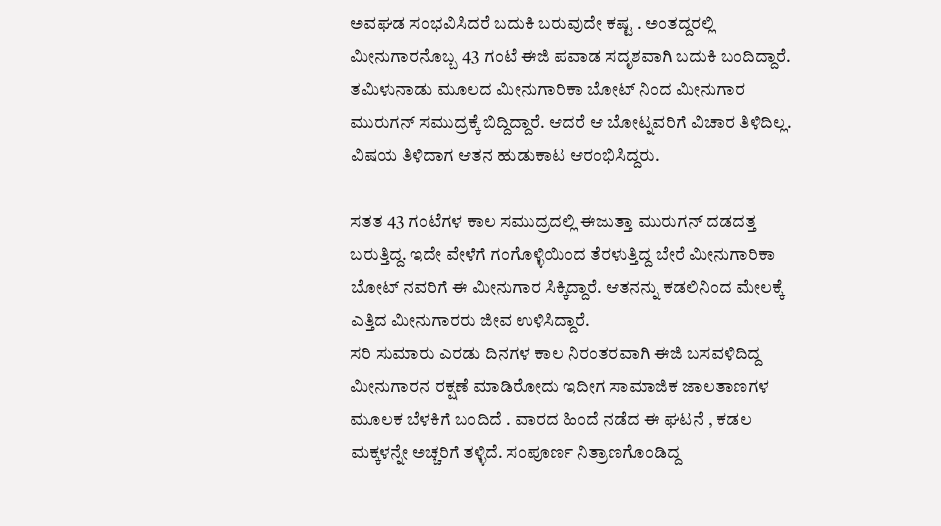ಅವಘಡ ಸಂಭವಿಸಿದರೆ ಬದುಕಿ ಬರುವುದೇ ಕಷ್ಟ . ಅಂತದ್ದರಲ್ಲಿ ಮೀನುಗಾರನೊಬ್ಬ 43 ಗಂಟೆ ಈಜಿ ಪವಾಡ ಸದೃಶವಾಗಿ ಬದುಕಿ ಬಂದಿದ್ದಾರೆ. ತಮಿಳುನಾಡು ಮೂಲದ ಮೀನುಗಾರಿಕಾ ಬೋಟ್ ನಿಂದ ಮೀನುಗಾರ ಮುರುಗನ್ ಸಮುದ್ರಕ್ಕೆ ಬಿದ್ದಿದ್ದಾರೆ. ಆದರೆ ಆ ಬೋಟ್ನವರಿಗೆ ವಿಚಾರ ತಿಳಿದಿಲ್ಲ. ವಿಷಯ ತಿಳಿದಾಗ ಆತನ ಹುಡುಕಾಟ ಆರಂಭಿಸಿದ್ದರು.

ಸತತ 43 ಗಂಟೆಗಳ ಕಾಲ ಸಮುದ್ರದಲ್ಲಿ ಈಜುತ್ತಾ ಮುರುಗನ್ ದಡದತ್ತ ಬರುತ್ತಿದ್ದ. ಇದೇ ವೇಳೆಗೆ ಗಂಗೊಳ್ಳಿಯಿಂದ ತೆರಳುತ್ತಿದ್ದ ಬೇರೆ ಮೀನುಗಾರಿಕಾ ಬೋಟ್ ನವರಿಗೆ ಈ ಮೀನುಗಾರ ಸಿಕ್ಕಿದ್ದಾರೆ. ಆತನನ್ನು ಕಡಲಿನಿಂದ ಮೇಲಕ್ಕೆ ಎತ್ತಿದ ಮೀನುಗಾರರು ಜೀವ ಉಳಿಸಿದ್ದಾರೆ.
ಸರಿ ಸುಮಾರು ಎರಡು ದಿನಗಳ ಕಾಲ ನಿರಂತರವಾಗಿ ಈಜಿ ಬಸವಳಿದಿದ್ದ ಮೀನುಗಾರನ ರಕ್ಷಣೆ ಮಾಡಿರೋದು ಇದೀಗ ಸಾಮಾಜಿಕ ಜಾಲತಾಣಗಳ ಮೂಲಕ ಬೆಳಕಿಗೆ ಬಂದಿದೆ . ವಾರದ ಹಿಂದೆ ನಡೆದ ಈ ಘಟನೆ , ಕಡಲ ಮಕ್ಕಳನ್ನೇ ಅಚ್ಚರಿಗೆ ತಳ್ಳಿದೆ. ಸಂಪೂರ್ಣ ನಿತ್ರಾಣಗೊಂಡಿದ್ದ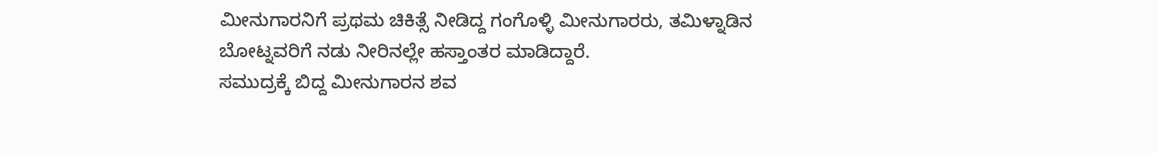ಮೀನುಗಾರನಿಗೆ ಪ್ರಥಮ ಚಿಕಿತ್ಸೆ ನೀಡಿದ್ದ ಗಂಗೊಳ್ಳಿ ಮೀನುಗಾರರು, ತಮಿಳ್ನಾಡಿನ ಬೋಟ್ನವರಿಗೆ ನಡು ನೀರಿನಲ್ಲೇ ಹಸ್ತಾಂತರ ಮಾಡಿದ್ದಾರೆ.
ಸಮುದ್ರಕ್ಕೆ ಬಿದ್ದ ಮೀನುಗಾರನ ಶವ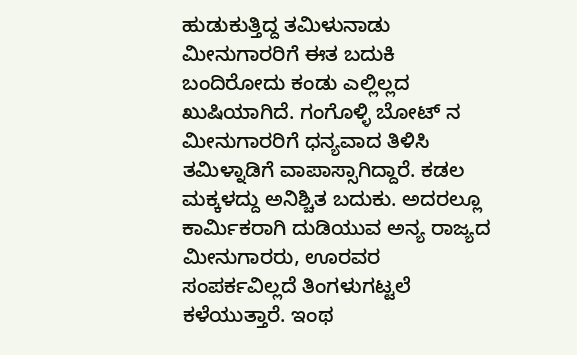ಹುಡುಕುತ್ತಿದ್ದ ತಮಿಳುನಾಡು ಮೀನುಗಾರರಿಗೆ ಈತ ಬದುಕಿ ಬಂದಿರೋದು ಕಂಡು ಎಲ್ಲಿಲ್ಲದ ಖುಷಿಯಾಗಿದೆ. ಗಂಗೊಳ್ಳಿ ಬೋಟ್ ನ ಮೀನುಗಾರರಿಗೆ ಧನ್ಯವಾದ ತಿಳಿಸಿ ತಮಿಳ್ನಾಡಿಗೆ ವಾಪಾಸ್ಸಾಗಿದ್ದಾರೆ. ಕಡಲ ಮಕ್ಕಳದ್ದು ಅನಿಶ್ಚಿತ ಬದುಕು. ಅದರಲ್ಲೂ ಕಾರ್ಮಿಕರಾಗಿ ದುಡಿಯುವ ಅನ್ಯ ರಾಜ್ಯದ ಮೀನುಗಾರರು, ಊರವರ ಸಂಪರ್ಕವಿಲ್ಲದೆ ತಿಂಗಳುಗಟ್ಟಲೆ ಕಳೆಯುತ್ತಾರೆ. ಇಂಥ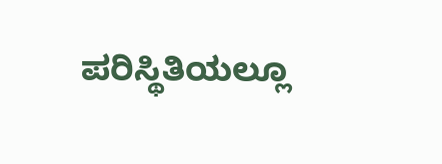ಪರಿಸ್ಥಿತಿಯಲ್ಲೂ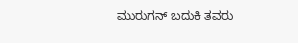ಮುರುಗನ್ ಬದುಕಿ ತವರು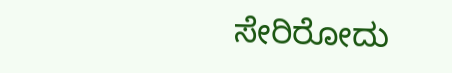ಸೇರಿರೋದು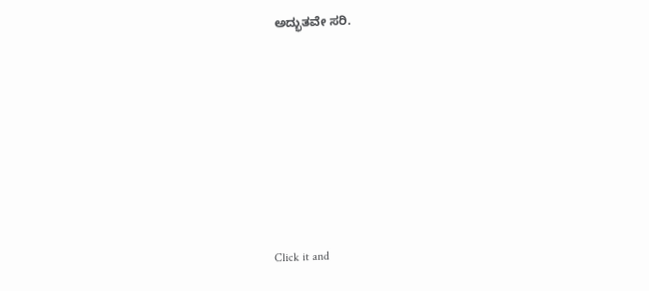ಅದ್ಭುತವೇ ಸರಿ.












Click it and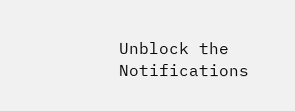Unblock the Notifications